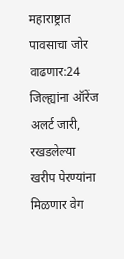महाराष्ट्रात पावसाचा जोर वाढणार:24 जिल्ह्यांना ऑरेंज अलर्ट जारी, रखडलेल्या खरीप पेरण्यांना मिळणार वेग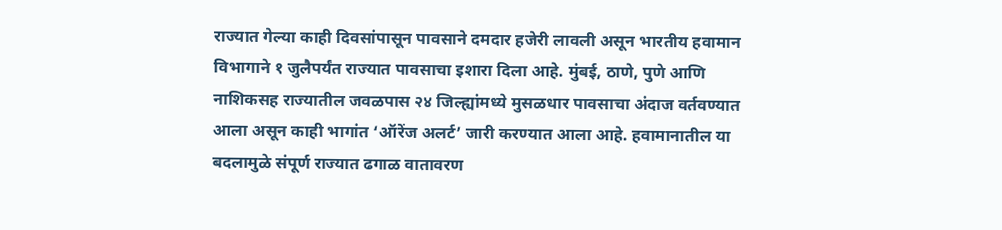राज्यात गेल्या काही दिवसांपासून पावसाने दमदार हजेरी लावली असून भारतीय हवामान विभागाने १ जुलैपर्यंत राज्यात पावसाचा इशारा दिला आहे. मुंबई, ठाणे, पुणे आणि नाशिकसह राज्यातील जवळपास २४ जिल्ह्यांमध्ये मुसळधार पावसाचा अंदाज वर्तवण्यात आला असून काही भागांत ‘ऑरेंज अलर्ट’ जारी करण्यात आला आहे. हवामानातील या बदलामुळे संपूर्ण राज्यात ढगाळ वातावरण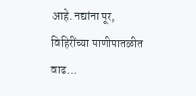आहे. नद्यांना पूर, विहिरींच्या पाणीपातळीत वाढ…